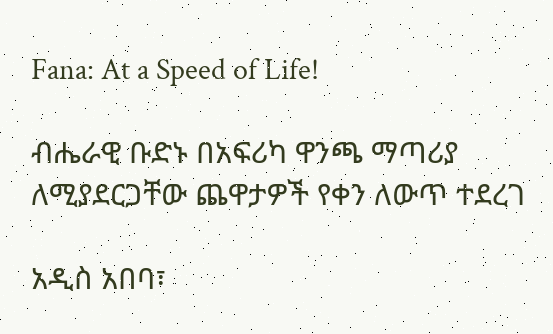Fana: At a Speed of Life!

ብሔራዊ ቡድኑ በአፍሪካ ዋንጫ ማጣሪያ ለሚያደርጋቸው ጨዋታዎች የቀን ለውጥ ተደረገ

አዲስ አበባ፣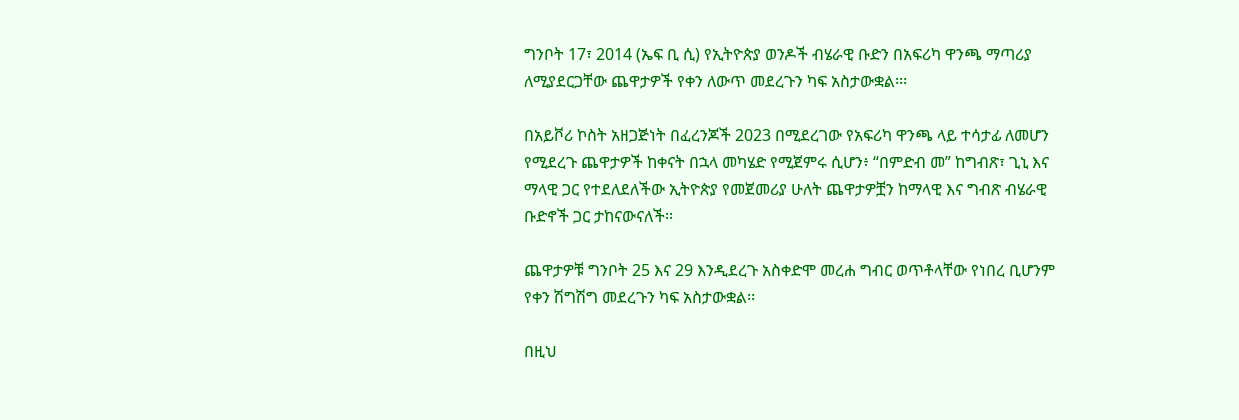ግንቦት 17፣ 2014 (ኤፍ ቢ ሲ) የኢትዮጵያ ወንዶች ብሄራዊ ቡድን በአፍሪካ ዋንጫ ማጣሪያ ለሚያደርጋቸው ጨዋታዎች የቀን ለውጥ መደረጉን ካፍ አስታውቋል፡፡፡

በአይቮሪ ኮስት አዘጋጅነት በፈረንጆች 2023 በሚደረገው የአፍሪካ ዋንጫ ላይ ተሳታፊ ለመሆን የሚደረጉ ጨዋታዎች ከቀናት በኋላ መካሄድ የሚጀምሩ ሲሆን፥ “በምድብ መ” ከግብጽ፣ ጊኒ እና ማላዊ ጋር የተደለደለችው ኢትዮጵያ የመጀመሪያ ሁለት ጨዋታዎቿን ከማላዊ እና ግብጽ ብሄራዊ ቡድኖች ጋር ታከናውናለች፡፡

ጨዋታዎቹ ግንቦት 25 እና 29 እንዲደረጉ አስቀድሞ መረሐ ግብር ወጥቶላቸው የነበረ ቢሆንም የቀን ሽግሽግ መደረጉን ካፍ አስታውቋል፡፡

በዚህ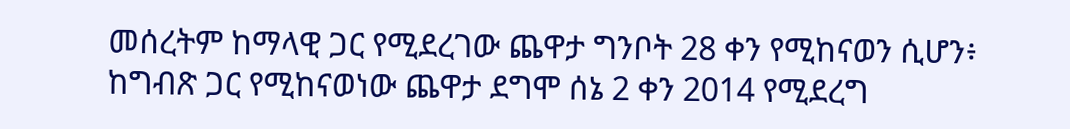መሰረትም ከማላዊ ጋር የሚደረገው ጨዋታ ግንቦት 28 ቀን የሚከናወን ሲሆን፥ ከግብጽ ጋር የሚከናወነው ጨዋታ ደግሞ ሰኔ 2 ቀን 2014 የሚደረግ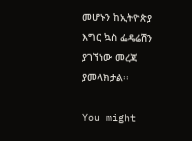መሆኑን ከኢትዮጵያ እግር ኳስ ፌዴሬሽን ያገኘነው መረጃ ያመላክታል፡፡

You might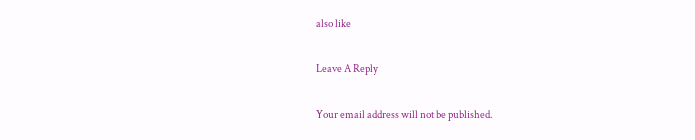also like

Leave A Reply

Your email address will not be published.